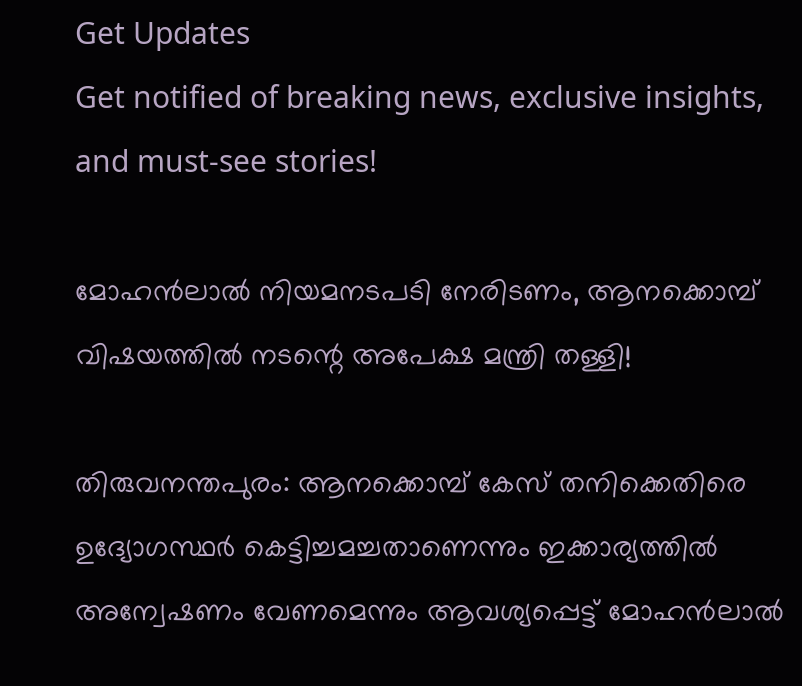Get Updates
Get notified of breaking news, exclusive insights, and must-see stories!

മോഹൻലാൽ നിയമനടപടി നേരിടണം, ആനക്കൊമ്പ് വിഷയത്തിൽ നടന്റെ അപേക്ഷ മന്ത്രി തള്ളി!

തിരുവനന്തപുരം: ആനക്കൊമ്പ് കേസ് തനിക്കെതിരെ ഉദ്യോഗസ്ഥർ കെട്ടിച്ചമച്ചതാണെന്നും ഇക്കാര്യത്തിൽ അന്വേഷണം വേണമെന്നും ആവശ്യപ്പെട്ട് മോഹൻലാൽ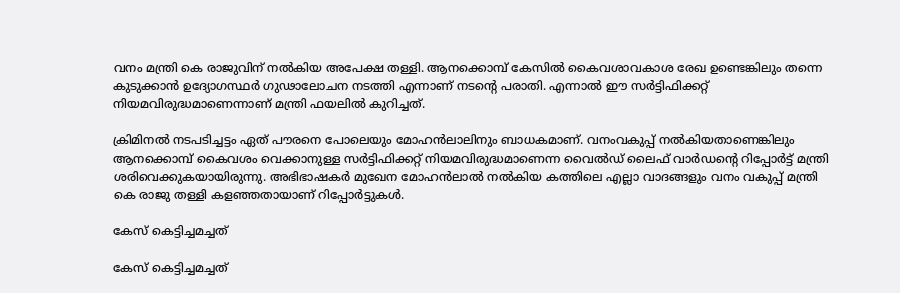വനം മന്ത്രി കെ രാജുവിന് നൽകിയ അപേക്ഷ തള്ളി. ആനക്കൊമ്പ് കേസിൽ കൈവശാവകാശ രേഖ ഉണ്ടെങ്കിലും തന്നെ കുടുക്കാൻ ഉദ്യോഗസ്ഥർ ഗുഢാലോചന നടത്തി എന്നാണ് നടന്റെ പരാതി. എന്നാൽ ഈ സർട്ടിഫിക്കറ്റ് നിയമവിരുദ്ധമാണെന്നാണ് മന്ത്രി ഫയലിൽ കുറിച്ചത്.

ക്രിമിനൽ നടപടിച്ചട്ടം ഏത് പൗരനെ പോലെയും മോഹൻലാലിനും ബാധകമാണ്. വനംവകുപ്പ് നൽകിയതാണെങ്കിലും ആനക്കൊമ്പ് കൈവശം വെക്കാനുള്ള സർട്ടിഫിക്കറ്റ് നിയമവിരുദ്ധമാണെന്ന വൈൽഡ് ലൈഫ് വാർഡന്റെ റിപ്പോർട്ട് മന്ത്രി ശരിവെക്കുകയായിരുന്നു. അഭിഭാഷകർ മുഖേന മോഹൻലാൽ നൽകിയ കത്തിലെ എല്ലാ വാദങ്ങളും വനം വകുപ്പ് മന്ത്രി കെ രാജു തള്ളി കളഞ്ഞതായാണ് റിപ്പോർട്ടുകൾ.

കേസ് കെട്ടിച്ചമച്ചത്

കേസ് കെട്ടിച്ചമച്ചത്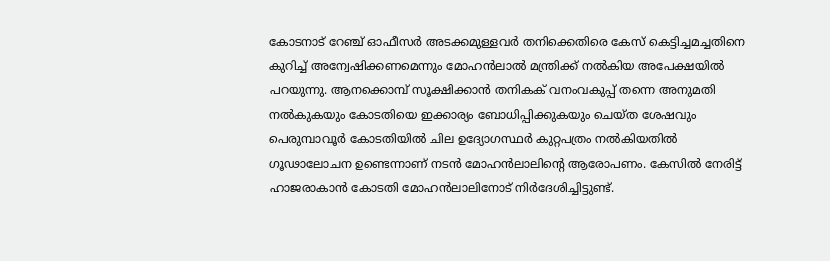കോടനാട് റേഞ്ച് ഓഫീസർ അടക്കമുള്ളവർ തനിക്കെതിരെ കേസ് കെട്ടിച്ചമച്ചതിനെ കുറിച്ച് അന്വേഷിക്കണമെന്നും മോഹൻലാൽ മന്ത്രിക്ക് നൽകിയ അപേക്ഷയിൽ പറയുന്നു. ആനക്കൊമ്പ് സൂക്ഷിക്കാൻ തനികക് വനംവകുപ്പ് തന്നെ അനുമതി നൽകുകയും കോടതിയെ ഇക്കാര്യം ബോധിപ്പിക്കുകയും ചെയ്ത ശേഷവും പെരുമ്പാവൂർ കോടതിയിൽ ചില ഉദ്യോഗസ്ഥർ കുറ്റപത്രം നൽകിയതിൽ ഗൂഢാലോചന ഉണ്ടെന്നാണ് നടൻ മോഹൻലാലിന്റെ ആരോപണം. കേസിൽ നേരിട്ട് ഹാജരാകാൻ കോടതി മോഹൻലാലിനോട് നിർദേശിച്ചിട്ടുണ്ട്.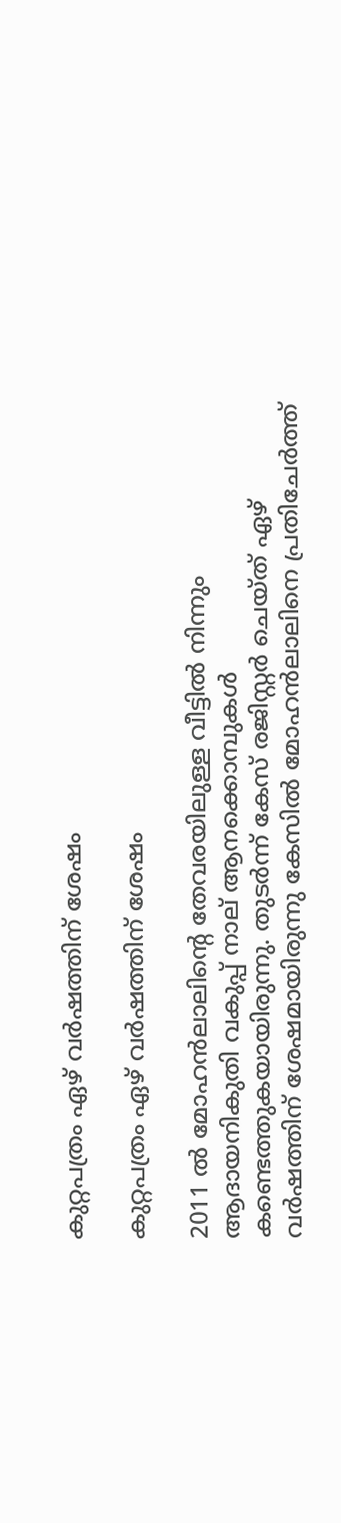കുറ്റപത്രം ഏഴ് വർഷത്തിന് ശേഷം

കുറ്റപത്രം ഏഴ് വർഷത്തിന് ശേഷം

2011 ല്‍ മോഹന്‍ലാലിന്റെ തേവരയിലുള്ള വീട്ടില്‍ നിന്നും ആദായനികുതി വകുപ്പ് നാല് ആനക്കൊമ്പുകള്‍ കണ്ടെത്തുകയായിരുന്നു. തുടര്‍ന്ന് കേസ് രജിസ്റ്റര്‍ ചെയ്ത് ഏഴ് വർഷത്തിന് ശേഷമായിരുന്നു കേസിൽ മോഹൻലാലിനെ പ്രതിചേർത്ത്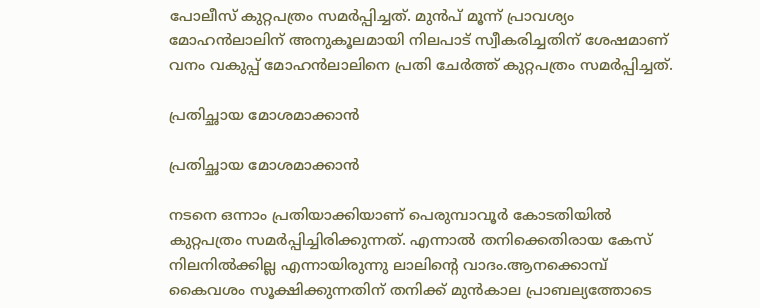പോലീസ് കുറ്റപത്രം സമർപ്പിച്ചത്. മുന്‍പ് മൂന്ന് പ്രാവശ്യം മോഹന്‍ലാലിന് അനുകൂലമായി നിലപാട് സ്വീകരിച്ചതിന് ശേഷമാണ് വനം വകുപ്പ് മോഹൻലാലിനെ പ്രതി ചേർത്ത് കുറ്റപത്രം സമർപ്പിച്ചത്.

പ്രതിച്ഛായ മോശമാക്കാൻ

പ്രതിച്ഛായ മോശമാക്കാൻ

നടനെ ഒന്നാം പ്രതിയാക്കിയാണ് പെരുമ്പാവൂര്‍ കോടതിയില്‍ കുറ്റപത്രം സമര്‍പ്പിച്ചിരിക്കുന്നത്. എന്നാല്‍ തനിക്കെതിരായ കേസ് നിലനില്‍ക്കില്ല എന്നായിരുന്നു ലാലിന്റെ വാദം.ആനക്കൊമ്പ് കൈവശം സൂക്ഷിക്കുന്നതിന് തനിക്ക് മുന്‍കാല പ്രാബല്യത്തോടെ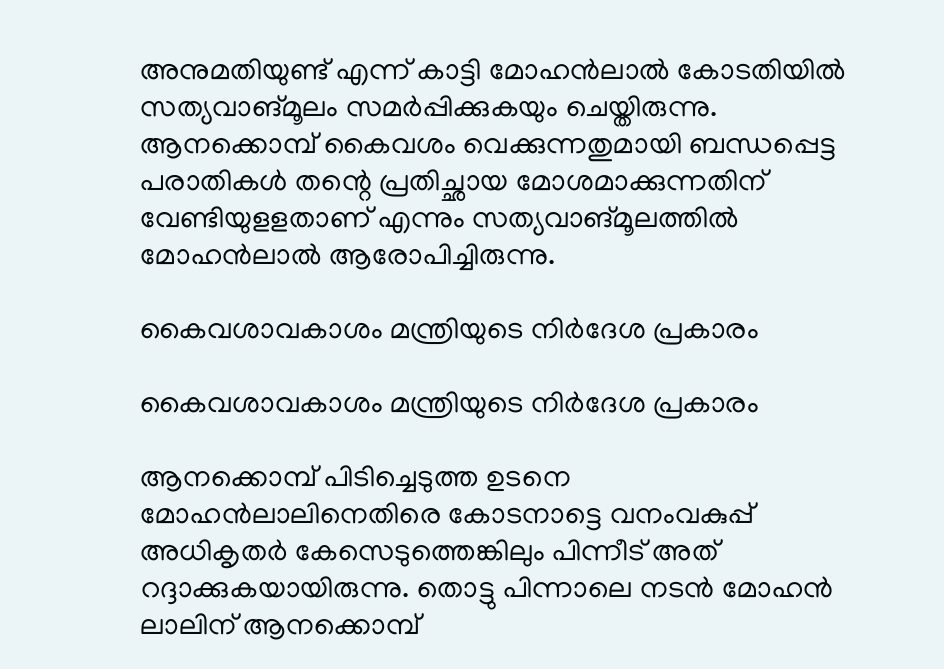അനുമതിയുണ്ട് എന്ന് കാട്ടി മോഹന്‍ലാല്‍ കോടതിയില്‍ സത്യവാങ്മൂലം സമര്‍പ്പിക്കുകയും ചെയ്തിരുന്നു. ആനക്കൊമ്പ് കൈവശം വെക്കുന്നതുമായി ബന്ധപ്പെട്ട പരാതികള്‍ തന്റെ പ്രതിച്ഛായ മോശമാക്കുന്നതിന് വേണ്ടിയുളളതാണ് എന്നും സത്യവാങ്മൂലത്തില്‍ മോഹന്‍ലാല്‍ ആരോപിച്ചിരുന്നു.

കൈവശാവകാശം മന്ത്രിയുടെ നിർദേശ പ്രകാരം

കൈവശാവകാശം മന്ത്രിയുടെ നിർദേശ പ്രകാരം

ആനക്കൊമ്പ് പിടിച്ചെടുത്ത ഉടനെ മോഹൻലാലിനെതിരെ കോടനാട്ടെ വനംവകുപ്പ് അധികൃതർ കേസെടുത്തെങ്കിലും പിന്നീട് അത് റദ്ദാക്കുകയായിരുന്നു. തൊട്ടു പിന്നാലെ നടൻ മോഹൻ ലാലിന് ആനക്കൊമ്പ്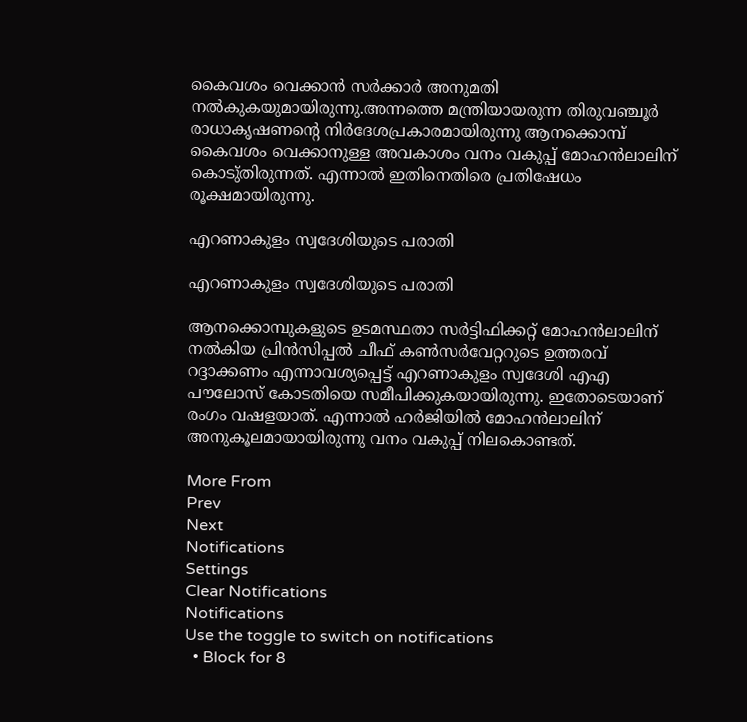കൈവശം വെക്കാൻ സർക്കാർ അനുമതി നൽകുകയുമായിരുന്നു.അന്നത്തെ മന്ത്രിയായരുന്ന തിരുവഞ്ചൂർ രാധാകൃഷണന്റെ നിർദേശപ്രകാരമായിരുന്നു ആനക്കൊമ്പ് കൈവശം വെക്കാനുള്ള അവകാശം വനം വകുപ്പ് മോഹൻലാലിന് കൊടു്തിരുന്നത്. എന്നാൽ ഇതിനെതിരെ പ്രതിഷേധം രൂക്ഷമായിരുന്നു.

എറണാകുളം സ്വദേശിയുടെ പരാതി

എറണാകുളം സ്വദേശിയുടെ പരാതി

ആനക്കൊമ്പുകളുടെ ഉടമസ്ഥതാ സർട്ടിഫിക്കറ്റ് മോഹൻലാലിന് നൽകിയ പ്രിൻസിപ്പൽ ചീഫ് കൺസർവേറ്ററുടെ ഉത്തരവ് റദ്ദാക്കണം എന്നാവശ്യപ്പെട്ട് എറണാകുളം സ്വദേശി എഎ പൗലോസ് കോടതിയെ സമീപിക്കുകയായിരുന്നു. ഇതോടെയാണ് രംഗം വഷളയാത്. എന്നാൽ ഹർജിയിൽ മോഹൻലാലിന് അനുകൂലമായായിരുന്നു വനം വകുപ്പ് നിലകൊണ്ടത്.

More From
Prev
Next
Notifications
Settings
Clear Notifications
Notifications
Use the toggle to switch on notifications
  • Block for 8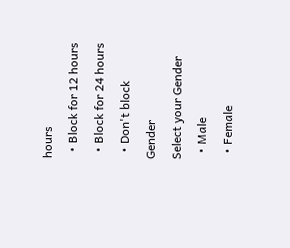hours
  • Block for 12 hours
  • Block for 24 hours
  • Don't block
Gender
Select your Gender
  • Male
  • Female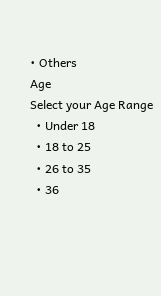• Others
Age
Select your Age Range
  • Under 18
  • 18 to 25
  • 26 to 35
  • 36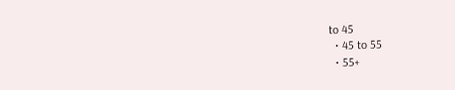to 45
  • 45 to 55
  • 55+